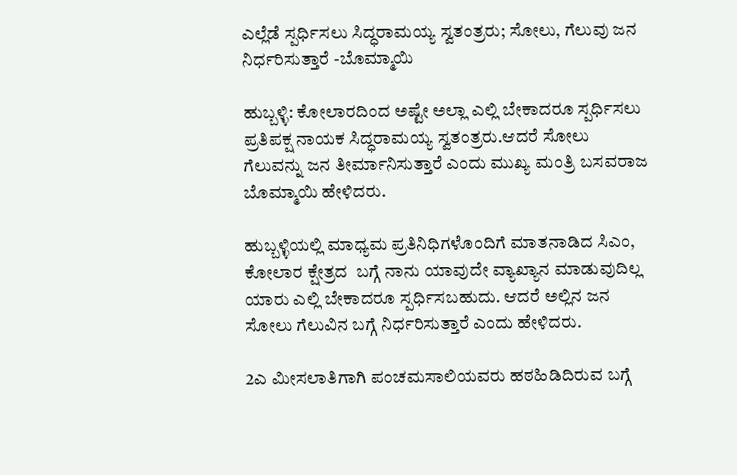ಎಲ್ಲೆಡೆ ಸ್ಪರ್ಧಿಸಲು ಸಿದ್ಧರಾಮಯ್ಯ ಸ್ವತಂತ್ರರು; ಸೋಲು, ಗೆಲುವು ಜನ ನಿರ್ಧರಿಸುತ್ತಾರೆ -ಬೊಮ್ಮಾಯಿ

ಹುಬ್ಬಳ್ಳಿ: ಕೋಲಾರದಿಂದ ಅಷ್ಟೇ ಅಲ್ಲಾ ಎಲ್ಲಿ ಬೇಕಾದರೂ‌ ಸ್ಪರ್ಧಿಸಲು ಪ್ರತಿಪಕ್ಷ ನಾಯಕ ಸಿದ್ಧರಾಮಯ್ಯ ಸ್ವತಂತ್ರರು.ಆದರೆ ಸೋಲು ಗೆಲುವನ್ನು ಜನ ತೀರ್ಮಾನಿಸುತ್ತಾರೆ ಎಂದು ಮುಖ್ಯ ಮಂತ್ರಿ ಬಸವರಾಜ ಬೊಮ್ಮಾಯಿ ಹೇಳಿದರು.

ಹುಬ್ಬಳ್ಳಿಯಲ್ಲಿ ಮಾಧ್ಯಮ ಪ್ರತಿನಿಧಿಗಳೊಂದಿಗೆ ಮಾತನಾಡಿದ ಸಿಎಂ,  ಕೋಲಾರ ಕ್ಷೇತ್ರದ  ಬಗ್ಗೆ ನಾನು ಯಾವುದೇ ವ್ಯಾಖ್ಯಾನ ಮಾಡುವುದಿಲ್ಲ ಯಾರು ಎಲ್ಲಿ ಬೇಕಾದರೂ ಸ್ಪರ್ಧಿಸಬಹುದು. ಆದರೆ ಅಲ್ಲಿನ ಜನ ಸೋಲು ಗೆಲುವಿನ ಬಗ್ಗೆ ನಿರ್ಧರಿಸುತ್ತಾರೆ ಎಂದು ಹೇಳಿದರು.

2ಎ ಮೀಸಲಾತಿಗಾಗಿ ಪಂಚಮಸಾಲಿಯವರು ಹಠಹಿಡಿದಿರುವ ಬಗ್ಗೆ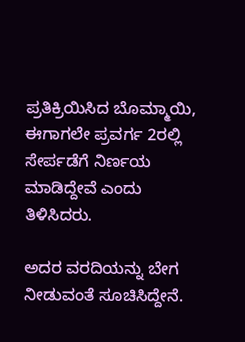ಪ್ರತಿಕ್ರಿಯಿಸಿದ ಬೊಮ್ಮಾಯಿ,  ಈಗಾಗಲೇ ಪ್ರವರ್ಗ 2ರಲ್ಲಿ ಸೇರ್ಪಡೆಗೆ ನಿರ್ಣಯ ಮಾಡಿದ್ದೇವೆ ಎಂದು ತಿಳಿಸಿದರು.

ಅದರ ವರದಿಯನ್ನು ಬೇಗ ನೀಡುವಂತೆ ಸೂಚಿಸಿದ್ದೇನೆ.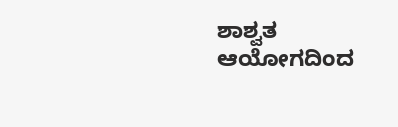ಶಾಶ್ವತ ಆಯೋಗದಿಂದ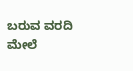ಬರುವ ವರದಿ ಮೇಲೆ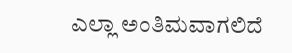ಎಲ್ಲಾ ಅಂತಿಮವಾಗಲಿದೆ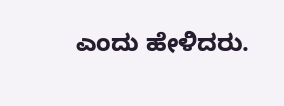ಎಂದು ಹೇಳಿದರು.